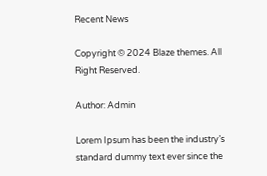Recent News

Copyright © 2024 Blaze themes. All Right Reserved.

Author: Admin

Lorem Ipsum has been the industry’s standard dummy text ever since the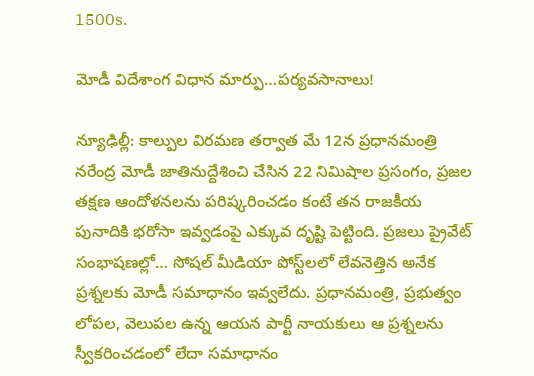1500s.

మోడీ విదేశాంగ విధాన మార్పు…పర్యవసానాలు!

న్యూఢిల్లీ: కాల్పుల విరమణ తర్వాత మే 12న ప్రధానమంత్రి నరేంద్ర మోడీ జాతినుద్దేశించి చేసిన 22 నిమిషాల ప్రసంగం, ప్రజల తక్షణ ఆందోళనలను పరిష్కరించడం కంటే తన రాజకీయ పునాదికి భరోసా ఇవ్వడంపై ఎక్కువ దృష్టి పెట్టింది. ప్రజలు ప్రైవేట్ సంభాషణల్లో… సోషల్ మీడియా పోస్ట్‌లలో లేవనెత్తిన అనేక ప్రశ్నలకు మోడీ సమాధానం ఇవ్వలేదు. ప్రధానమంత్రి, ప్రభుత్వం లోపల, వెలుపల ఉన్న ఆయన పార్టీ నాయకులు ఆ ప్రశ్నలను స్వీకరించడంలో లేదా సమాధానం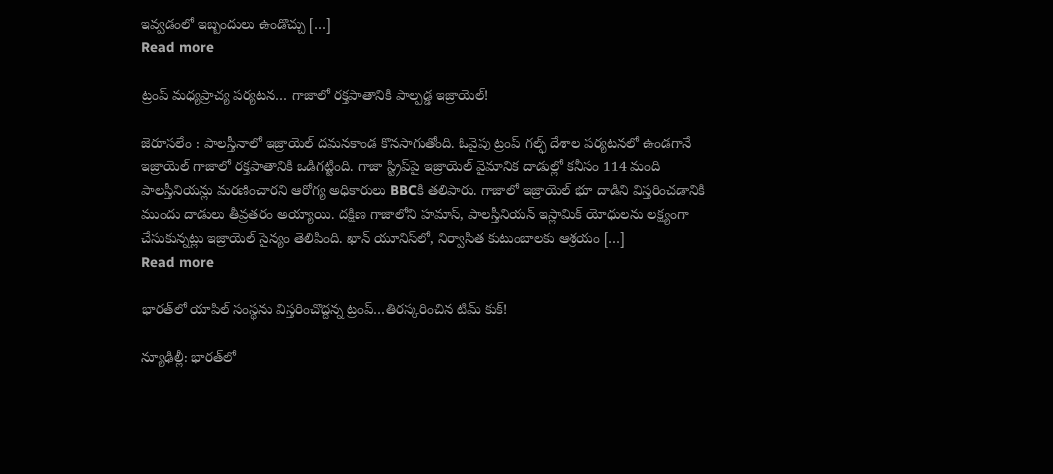ఇవ్వడంలో ఇబ్బందులు ఉండొచ్చు […]
Read more

ట్రంప్ మధ్యప్రాచ్య పర్యటన… గాజాలో రక్తపాతానికి పాల్పడ్డ ఇజ్రాయెల్!

జెరూసలేం : పాలస్తీనాలో ఇజ్రాయెల్‌ దమనకాండ కొనసాగుతోంది. ఓవైపు ట్రంప్‌ గల్ఫ్‌ దేశాల పర్యటనలో ఉండగానే ఇజ్రాయెల్‌ గాజాలో రక్తపాతానికి ఒడిగట్టింది. గాజా స్ట్రిప్‌పై ఇజ్రాయెల్ వైమానిక దాడుల్లో కనీసం 114 మంది పాలస్తీనియన్లు మరణించారని ఆరోగ్య అధికారులు BBCకి తలిపారు. గాజాలో ఇజ్రాయెల్ భూ దాడిని విస్తరించడానికి ముందు దాడులు తీవ్రతరం అయ్యాయి. దక్షిణ గాజాలోని హమాస్, పాలస్తీనియన్ ఇస్లామిక్ యోధులను లక్ష్యంగా చేసుకున్నట్లు ఇజ్రాయెల్ సైన్యం తెలిపింది. ఖాన్ యూనిస్‌లో, నిర్వాసిత కుటుంబాలకు ఆశ్రయం […]
Read more

భారత్‌లో యాపిల్‌ సంస్థను విస్తరించొద్దన్న ట్రంప్…తిరస్కరించిన టిమ్ కుక్!

న్యూఢిల్లీ: భారత్‌లో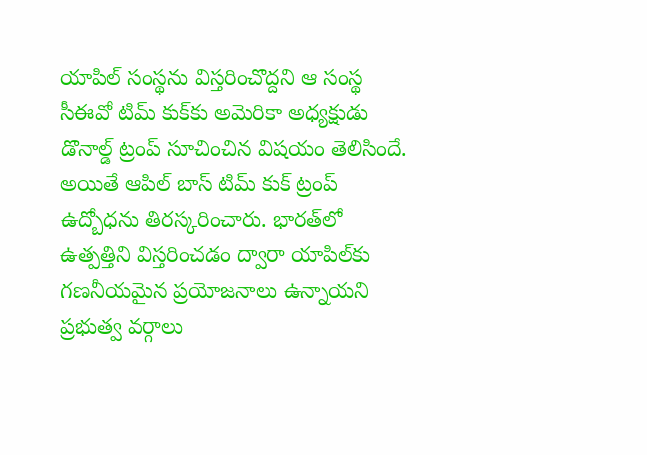యాపిల్‌ సంస్థను విస్తరించొద్దని ఆ సంస్థ సీఈవో టిమ్‌ కుక్‌కు అమెరికా అధ్యక్షుడు డొనాల్డ్ ట్రంప్ సూచించిన విషయం తెలిసిందే. అయితే ఆపిల్ బాస్ టిమ్ కుక్ ట్రంప్‌ ఉద్బోధను తిరస్కరించారు. భారత్‌లో ఉత్పత్తిని విస్తరించడం ద్వారా యాపిల్‌కు గణనీయమైన ప్రయోజనాలు ఉన్నాయని ప్రభుత్వ వర్గాలు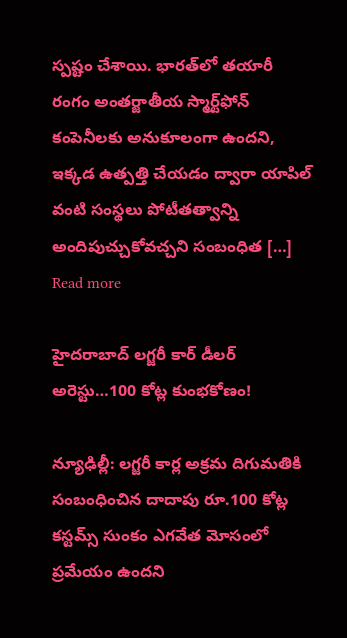స్పష్టం చేశాయి. భారత్‌లో తయారీ రంగం అంతర్జాతీయ స్మార్ట్‌ఫోన్ కంపెనీలకు అనుకూలంగా ఉందని, ఇక్కడ ఉత్పత్తి చేయడం ద్వారా యాపిల్ వంటి సంస్థలు పోటీతత్వాన్ని అందిపుచ్చుకోవచ్చని సంబంధిత […]
Read more

హైదరాబాద్ లగ్జరీ కార్ డీలర్ అరెస్టు…100 కోట్ల కుంభకోణం!

న్యూఢిల్లీ: లగ్జరీ కార్ల అక్రమ దిగుమతికి సంబంధించిన దాదాపు రూ.100 కోట్ల కస్టమ్స్ సుంకం ఎగవేత మోసంలో ప్రమేయం ఉందని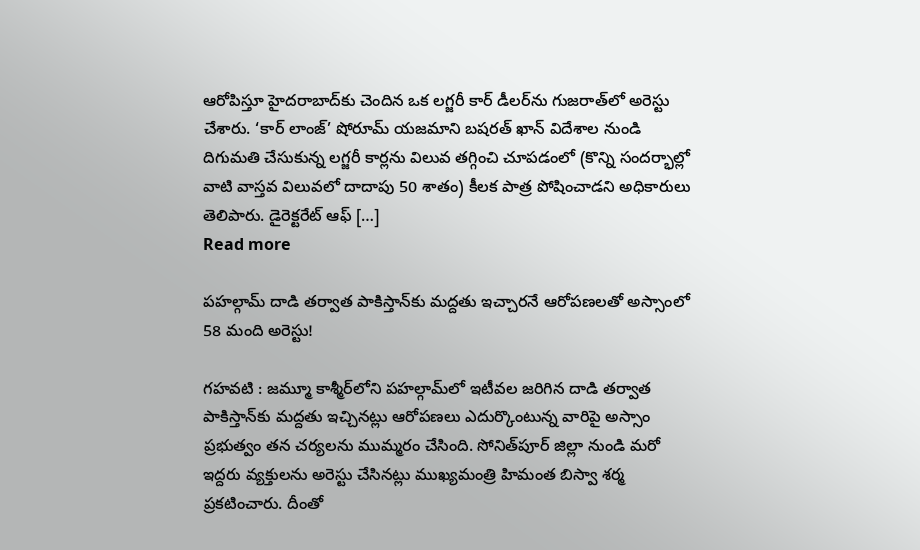ఆరోపిస్తూ హైదరాబాద్‌కు చెందిన ఒక లగ్జరీ కార్ డీలర్‌ను గుజరాత్‌లో అరెస్టు చేశారు. ‘కార్ లాంజ్’ షోరూమ్ యజమాని బషరత్ ఖాన్ విదేశాల నుండి దిగుమతి చేసుకున్న లగ్జరీ కార్లను విలువ తగ్గించి చూపడంలో (కొన్ని సందర్భాల్లో వాటి వాస్తవ విలువలో దాదాపు 50 శాతం) కీలక పాత్ర పోషించాడని అధికారులు తెలిపారు. డైరెక్టరేట్ ఆఫ్ […]
Read more

పహల్గామ్ దాడి తర్వాత పాకిస్తాన్‌కు మద్దతు ఇచ్చారనే ఆరోపణలతో అస్సాంలో 58 మంది అరెస్టు!

గహవటి : జమ్మూ కాశ్మీర్‌లోని పహల్గామ్‌లో ఇటీవల జరిగిన దాడి తర్వాత పాకిస్తాన్‌కు మద్దతు ఇచ్చినట్లు ఆరోపణలు ఎదుర్కొంటున్న వారిపై అస్సాం ప్రభుత్వం తన చర్యలను ముమ్మరం చేసింది. సోనిత్‌పూర్ జిల్లా నుండి మరో ఇద్దరు వ్యక్తులను అరెస్టు చేసినట్లు ముఖ్యమంత్రి హిమంత బిస్వా శర్మ ప్రకటించారు. దీంతో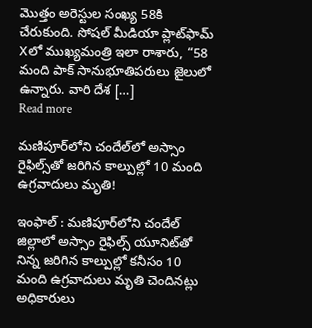మొత్తం అరెస్టుల సంఖ్య 58కి చేరుకుంది. సోషల్ మీడియా ప్లాట్‌ఫామ్ Xలో ముఖ్యమంత్రి ఇలా రాశారు, “58 మంది పాక్ సానుభూతిపరులు జైలులో ఉన్నారు. వారి దేశ […]
Read more

మణిపూర్‌లోని చందేల్‌లో అస్సాం రైఫిల్స్‌తో జరిగిన కాల్పుల్లో 10 మంది ఉగ్రవాదులు మృతి!

ఇంఫాల్ : మణిపూర్‌లోని చందేల్ జిల్లాలో అస్సాం రైఫిల్స్ యూనిట్‌తో నిన్న జరిగిన కాల్పుల్లో కనీసం 10 మంది ఉగ్రవాదులు మృతి చెందినట్లు అధికారులు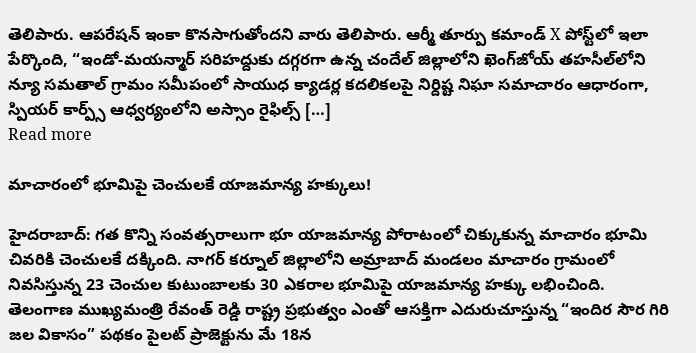తెలిపారు. ఆపరేషన్ ఇంకా కొనసాగుతోందని వారు తెలిపారు. ఆర్మీ తూర్పు కమాండ్ X పోస్ట్‌లో ఇలా పేర్కొంది, “ఇండో-మయన్మార్ సరిహద్దుకు దగ్గరగా ఉన్న చందేల్ జిల్లాలోని ఖెంగ్‌జోయ్ తహసీల్‌లోని న్యూ సమతాల్ గ్రామం సమీపంలో సాయుధ క్యాడర్ల కదలికలపై నిర్దిష్ట నిఘా సమాచారం ఆధారంగా, స్పియర్ కార్ప్స్ ఆధ్వర్యంలోని అస్సాం రైఫిల్స్ […]
Read more

మాచారంలో భూమిపై చెంచులకే యాజమాన్య హక్కులు!

హైదరాబాద్: గత కొన్ని సంవత్సరాలుగా భూ యాజమాన్య పోరాటంలో చిక్కుకున్న మాచారం భూమి చివరికి చెంచులకే దక్కింది. నాగర్ కర్నూల్ జిల్లాలోని అమ్రాబాద్ మండలం మాచారం గ్రామంలో నివసిస్తున్న 23 చెంచుల కుటుంబాలకు 30 ఎకరాల భూమిపై యాజమాన్య హక్కు లభించింది. తెలంగాణ ముఖ్యమంత్రి రేవంత్ రెడ్డి రాష్ట్ర ప్రభుత్వం ఎంతో ఆసక్తిగా ఎదురుచూస్తున్న “ఇందిర సౌర గిరి జల వికాసం” పథకం పైలట్ ప్రాజెక్టును మే 18న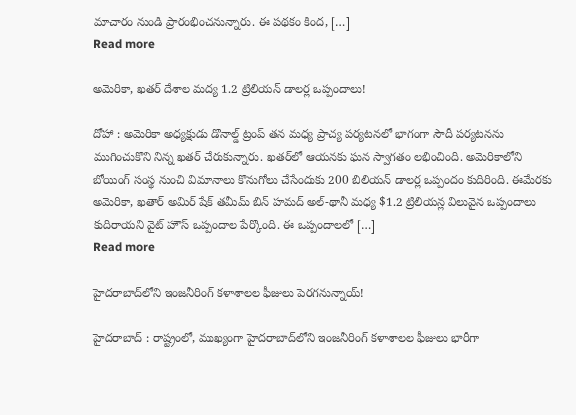మాచారం నుండి ప్రారంభించనున్నారు. ఈ పథకం కింద, […]
Read more

అమెరికా, ఖతర్ దేశాల మద్య 1.2 ట్రిలియన్ డాలర్ల ఒప్పందాలు!

దోహా : అమెరికా అధ్యక్షుడు డొనాల్డ్ ట్రంప్ తన మధ్య ప్రాచ్య పర్యటనలో భాగంగా సౌదీ పర్యటనను ముగించుకొని నిన్న ఖతర్‌ చేరుకున్నారు. ఖతర్‌లో ఆయనకు ఘన స్వాగతం లభించింది. అమెరికాలోని బోయింగ్‌ సంస్థ నుంచి విమానాలు కొనుగోలు చేసేందుకు 200 బిలియన్‌ డాలర్ల ఒప్పందం కుదిరింది. ఈమేరకు అమెరికా, ఖతార్‌ అమిర్ షేక్ తమీమ్ బిన్ హమద్ అల్-థానీ మధ్య $1.2 ట్రిలియన్ల విలువైన ఒప్పందాలు కుదిరాయని వైట్ హౌస్ ఒప్పందాల పేర్కొంది. ఈ ఒప్పందాలలో […]
Read more

హైదరాబాద్‌లోని ఇంజనీరింగ్ కళాశాలల ఫీజులు పెరగనున్నాయ్‌!

హైదరాబాద్ : రాష్ట్రంలో, ముఖ్యంగా హైదరాబాద్‌లోని ఇంజనీరింగ్ కళాశాలల ఫీజులు భారీగా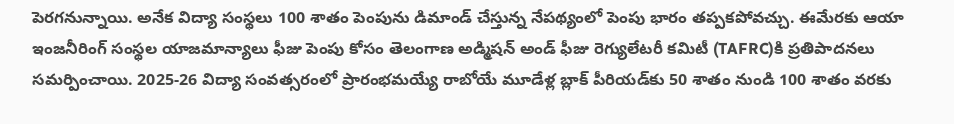పెరగనున్నాయి. అనేక విద్యా సంస్థలు 100 శాతం పెంపును డిమాండ్ చేస్తున్న నేపథ్యంలో పెంపు భారం తప్పకపోవచ్చు. ఈమేరకు ఆయా ఇంజనీరింగ్‌ సంస్థల యాజమాన్యాలు ఫీజు పెంపు కోసం తెలంగాణ అడ్మిషన్ అండ్ ఫీజు రెగ్యులేటరీ కమిటీ (TAFRC)కి ప్రతిపాదనలు సమర్పించాయి. 2025-26 విద్యా సంవత్సరంలో ప్రారంభమయ్యే రాబోయే మూడేళ్ల బ్లాక్ పీరియడ్‌కు 50 శాతం నుండి 100 శాతం వరకు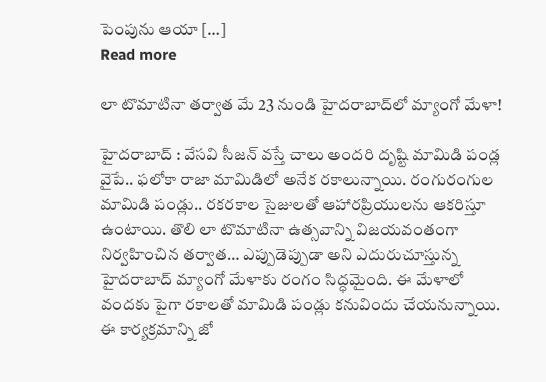పెంపును ఆయా […]
Read more

లా టొమాటినా తర్వాత మే 23 నుండి హైదరాబాద్‌లో మ్యాంగో మేళా!

హైదరాబాద్ : వేసవి సీజన్ వస్తే చాలు అందరి దృష్టి మామిడి పండ్ల వైపే.. ఫలోకా రాజా మామిడిలో అనేక రకాలున్నాయి. రంగురంగుల మామిడి పండ్లు.. రకరకాల సైజులతో ఆహారప్రియులను ఆకరిస్తూ ఉంటాయి. తొలి లా టొమాటినా ఉత్సవాన్ని విజయవంతంగా నిర్వహించిన తర్వాత… ఎప్పుడెప్పుడా అని ఎదురుచూస్తున్న హైదరాబాద్‌ మ్యాంగో మేళాకు రంగం సిద్ధమైంది. ఈ మేళాలో వందకు పైగా రకాలతో మామిడి పండ్లు కనువిందు చేయనున్నాయి. ఈ కార్యక్రమాన్ని జో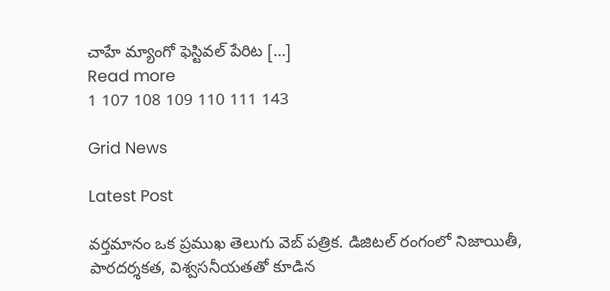చాహే మ్యాంగో ఫెస్టివల్‌ పేరిట […]
Read more
1 107 108 109 110 111 143

Grid News

Latest Post

వర్తమానం ఒక ప్రముఖ తెలుగు వెబ్ పత్రిక. డిజిటల్ రంగంలో నిజాయితీ, పారదర్శకత, విశ్వసనీయతతో కూడిన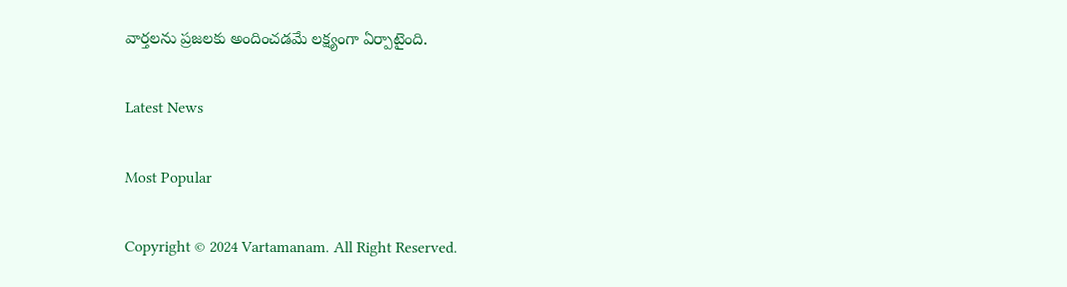వార్తలను ప్రజలకు అందించడమే లక్ష్యంగా ఏర్పాటైంది.

Latest News

Most Popular

Copyright © 2024 Vartamanam. All Right Reserved.